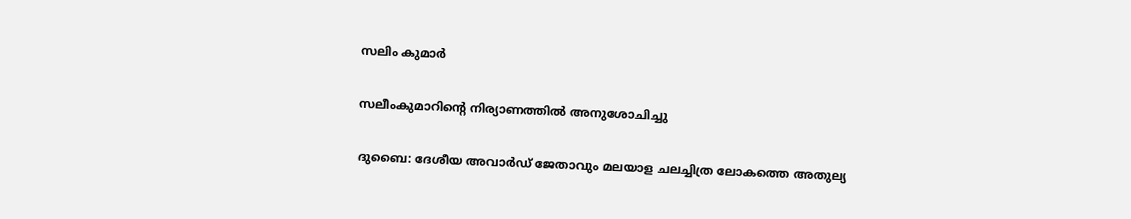സലിം കുമാർ

സലീംകുമാറിന്‍റെ നിര്യാണത്തിൽ അനുശോചിച്ചു

ദുബൈ: ദേശീയ അവാർഡ് ജേതാവും മലയാള ചലച്ചിത്ര ലോകത്തെ അതുല്യ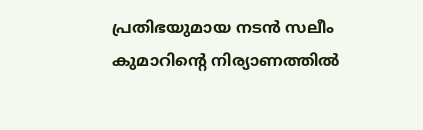പ്രതിഭയുമായ നടൻ സലീം കുമാറിന്‍റെ നിര്യാണത്തിൽ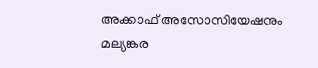അക്കാഫ് അസോസിയേഷനും മല്യങ്കര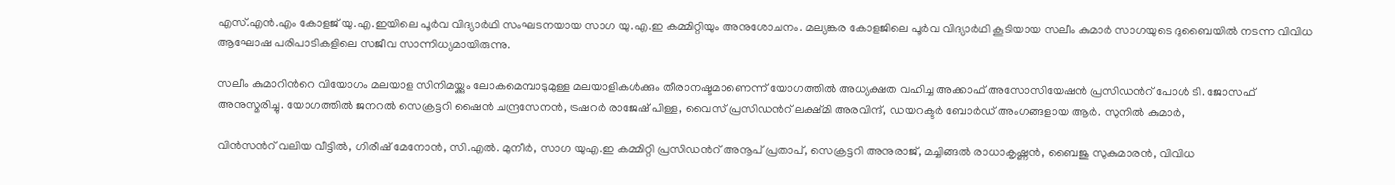എസ്.എൻ.എം കോളജ് യു.എ.ഇയിലെ പൂർവ വിദ്യാർഥി സംഘടനയായ സാഗ യു.എ.ഇ കമ്മിറ്റിയും അനുശോചനം. മല്യങ്കര കോളജിലെ പൂർവ വിദ്യാർഥി കൂടിയായ സലീം കുമാർ സാഗയുടെ ദുബൈയിൽ നടന്ന വിവിധ ആഘോഷ പരിപാടികളിലെ സജീവ സാന്നിധ്യമായിരുന്നു.

സലീം കുമാറിന്‍റെ വിയോഗം മലയാള സിനിമയ്ക്കും ലോകമെമ്പാടുമുള്ള മലയാളികൾക്കും തീരാനഷ്ടമാണെന്ന് യോഗത്തിൽ അധ്യക്ഷത വഹിച്ച അക്കാഫ് അസോസിയേഷൻ പ്രസിഡന്‍റ് പോൾ ടി. ജോസഫ് അനുസ്മരിച്ചു. യോഗത്തിൽ ജനറൽ സെക്രട്ടറി ഷൈൻ ചന്ദ്രസേനൻ, ട്രഷറർ രാജേഷ് പിള്ള, വൈസ് പ്രസിഡന്‍റ് ലക്ഷ്മി അരവിന്ദ്, ഡയറക്ടർ ബോർഡ് അംഗങ്ങളായ ആർ. സുനിൽ കുമാർ,

വിൻസന്‍റ് വലിയ വീട്ടിൽ, ഗിരീഷ് മേനോൻ, സി.എൽ. മുനീർ, സാഗ യുഎ.ഇ കമ്മിറ്റി പ്രസിഡന്‍റ് അനൂപ് പ്രതാപ്, സെക്രട്ടറി അനുരാജ്, മച്ചിങ്ങൽ രാധാകൃഷ്ണൻ, ബൈജു സുകുമാരൻ, വിവിധ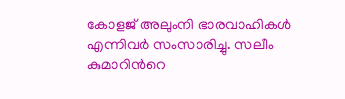കോളജ് അലുംനി ഭാരവാഹികൾ എന്നിവർ സംസാരിച്ചു. സലീം കുമാറിന്‍റെ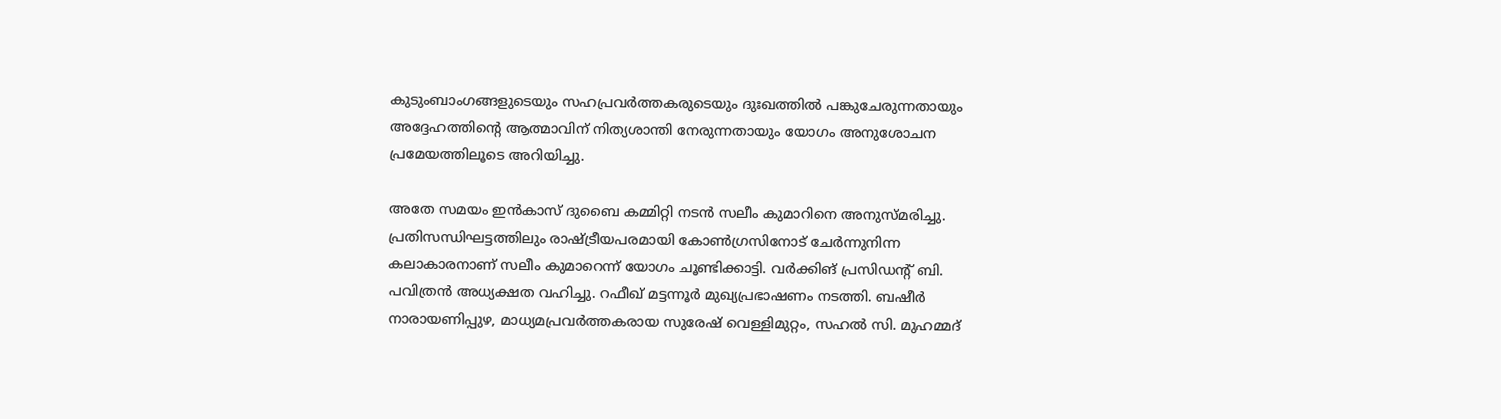കുടുംബാംഗങ്ങളുടെയും സഹപ്രവർത്തകരുടെയും ദുഃഖത്തിൽ പങ്കുചേരുന്നതായും അദ്ദേഹത്തിന്‍റെ ആത്മാവിന് നിത്യശാന്തി നേരുന്നതായും യോഗം അനുശോചന പ്രമേയത്തിലൂടെ അറിയിച്ചു.

അതേ സമയം ഇൻകാസ് ദുബൈ കമ്മിറ്റി നടൻ സലീം കുമാറിനെ അനുസ്മരിച്ചു. പ്രതിസന്ധിഘട്ടത്തിലും രാഷ്ട്രീയപരമായി കോൺഗ്രസിനോട് ചേർന്നുനിന്ന കലാകാരനാണ് സലീം കുമാറെന്ന് യോഗം ചൂണ്ടിക്കാട്ടി. വർക്കിങ് പ്രസിഡന്‍റ് ബി. പവിത്രൻ അധ്യക്ഷത വഹിച്ചു. റഫീഖ് മട്ടന്നൂർ മുഖ്യപ്രഭാഷണം നടത്തി. ബഷീർ നാരായണിപ്പുഴ, മാധ്യമപ്രവർത്തകരായ സുരേഷ് വെള്ളിമുറ്റം, സഹൽ സി. മുഹമ്മദ്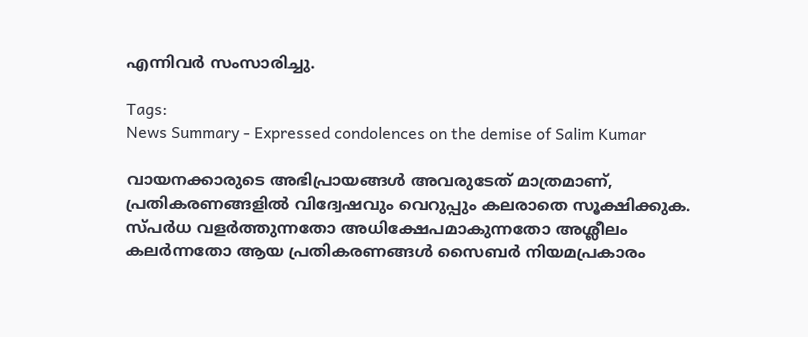എന്നിവർ സംസാരിച്ചു.

Tags:
News Summary - Expressed condolences on the demise of Salim Kumar

വായനക്കാരുടെ അഭിപ്രായങ്ങള്‍ അവരുടേത് മാത്രമാണ്, പ്രതികരണങ്ങളിൽ വിദ്വേഷവും വെറുപ്പും കലരാതെ സൂക്ഷിക്കുക. സ്പർധ വളർത്തുന്നതോ അധിക്ഷേപമാകുന്നതോ അശ്ലീലം കലർന്നതോ ആയ പ്രതികരണങ്ങൾ സൈബർ നിയമപ്രകാരം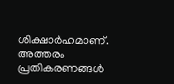ശിക്ഷാർഹമാണ്. അത്തരം പ്രതികരണങ്ങൾ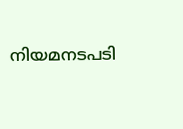നിയമനടപടി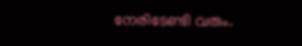നേരിടേണ്ടി വരും.